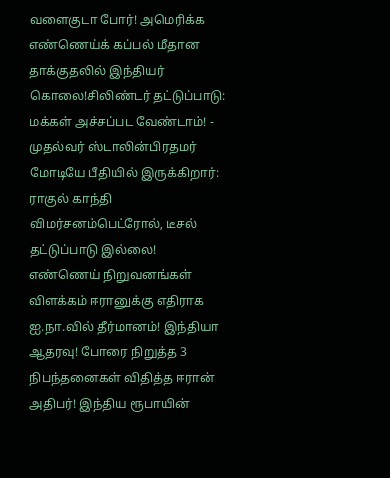வளைகுடா போர்! அமெரிக்க எண்ணெய்க் கப்பல் மீதான தாக்குதலில் இந்தியர் கொலை!சிலிண்டர் தட்டுப்பாடு: மக்கள் அச்சப்பட வேண்டாம்! - முதல்வர் ஸ்டாலின்பிரதமர் மோடியே பீதியில் இருக்கிறார்: ராகுல் காந்தி விமர்சனம்பெட்ரோல், டீசல் தட்டுப்பாடு இல்லை! எண்ணெய் நிறுவனங்கள் விளக்கம் ஈரானுக்கு எதிராக ஐ.நா.வில் தீர்மானம்! இந்தியா ஆதரவு! போரை நிறுத்த 3 நிபந்தனைகள் விதித்த ஈரான் அதிபர்! இந்திய ரூபாயின்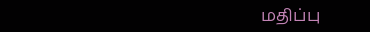மதிப்பு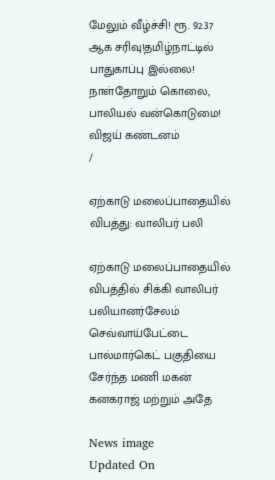மேலும் வீழ்ச்சி! ரூ. 92.37 ஆக சரிவு!தமிழ்நாட்டில் பாதுகாப்பு இல்லை! நாள்தோறும் கொலை, பாலியல் வன்கொடுமை! விஜய் கண்டனம்
/

ஏற்காடு மலைப்பாதையில் விபத்து: வாலிபர் பலி

ஏற்காடு மலைப்பாதையில் விபத்தில் சிக்கி வாலிபர் பலியானர்சேலம் செவ்வாய்பேட்டை பால்மார்கெட் பகுதியை சேர்ந்த மணி மகன் கனகராஜ் மற்றும் அதே

News image
Updated On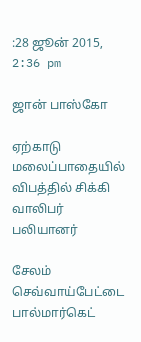:28 ஜூன் 2015, 2:36 pm

ஜான் பாஸ்கோ

ஏற்காடு மலைப்பாதையில் விபத்தில் சிக்கி வாலிபர் பலியானர்

சேலம் செவ்வாய்பேட்டை பால்மார்கெட்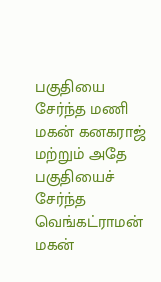பகுதியை சேர்ந்த மணி மகன் கனகராஜ் மற்றும் அதே பகுதியைச் சேர்ந்த வெங்கட்ராமன் மகன்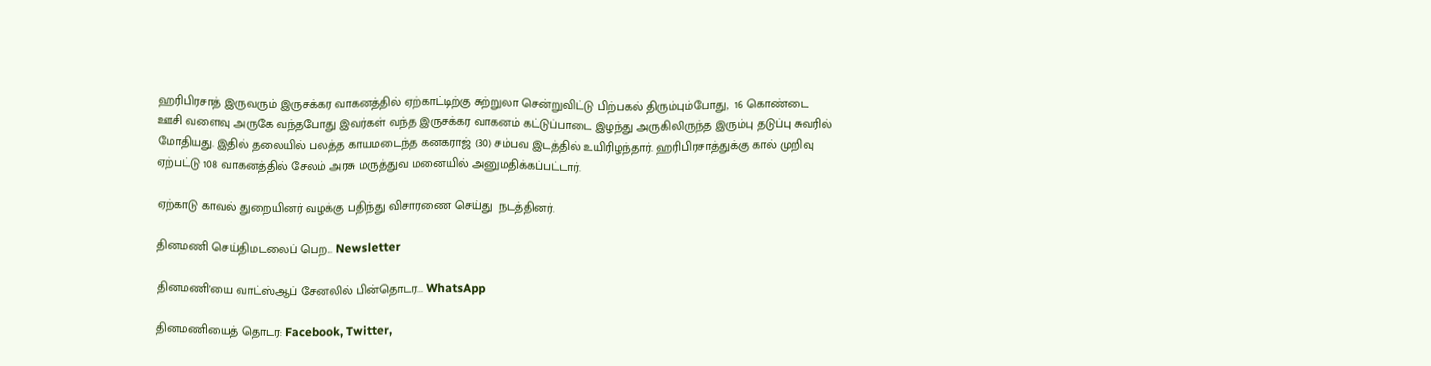ஹரிபிரசாத் இருவரும் இருசக்கர வாகனத்தில் ஏற்காட்டிற்கு சுற்றுலா சென்றுவிட்டு பிற்பகல் திரும்பும்போது,  16 கொண்டை ஊசி வளைவு அருகே வந்தபோது இவர்கள் வந்த இருசக்கர வாகனம் கட்டுப்பாடை இழந்து அருகிலிருந்த இரும்பு தடுப்பு சுவரில் மோதியது. இதில் தலையில் பலத்த காயமடைந்த கனகராஜ் (30) சம்பவ இடத்தில் உயிரிழந்தார். ஹரிபிரசாத்துக்கு கால் முறிவு ஏற்பட்டு 108 வாகனத்தில் சேலம் அரசு மருத்துவ மனையில் அனுமதிக்கப்பட்டார்.

ஏற்காடு காவல் துறையினர் வழக்கு பதிந்து விசாரணை செய்து  நடத்தினர்.

தினமணி செய்திமடலைப் பெற... Newsletter

தினமணி'யை வாட்ஸ்ஆப் சேனலில் பின்தொடர... WhatsApp

தினமணியைத் தொடர: Facebook, Twitter,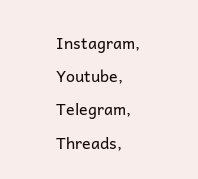Instagram, Youtube, Telegram, Threads,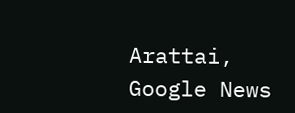Arattai, Google News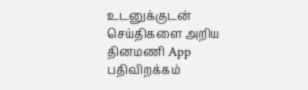உடனுக்குடன் செய்திகளை அறிய தினமணி App பதிவிறக்கம்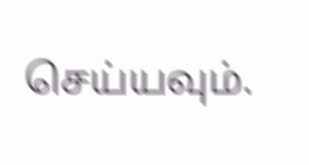செய்யவும்.